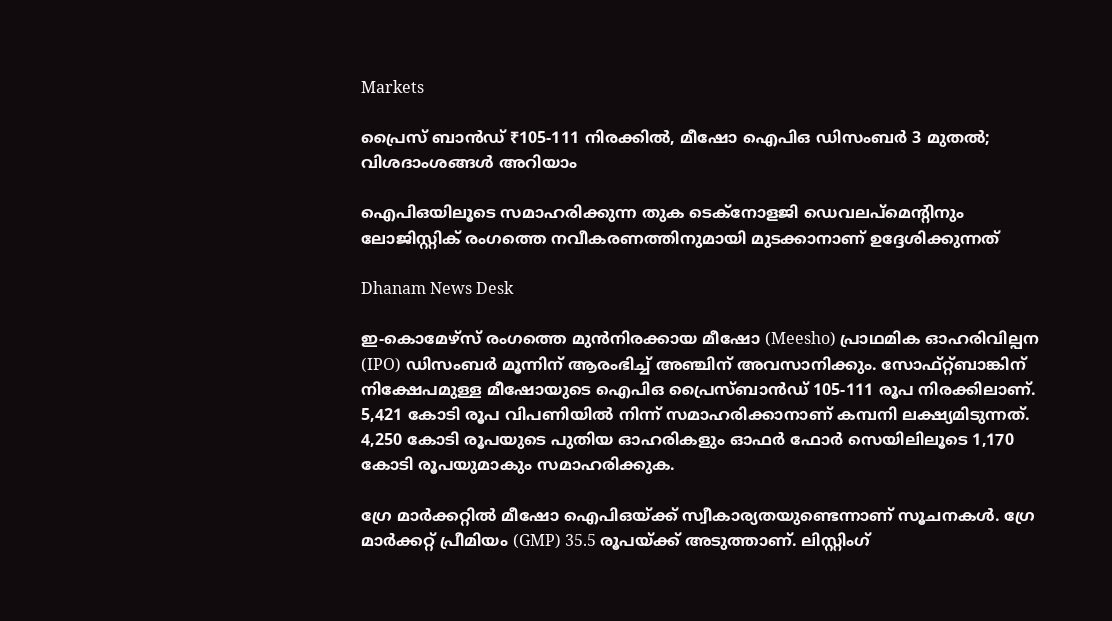Markets

പ്രൈസ് ബാന്‍ഡ് ₹105-111 നിരക്കില്‍, മീഷോ ഐപിഒ ഡിസംബര്‍ 3 മുതല്‍; വിശദാംശങ്ങള്‍ അറിയാം

ഐപിഒയിലൂടെ സമാഹരിക്കുന്ന തുക ടെക്‌നോളജി ഡെവലപ്‌മെന്റിനും ലോജിസ്റ്റിക് രംഗത്തെ നവീകരണത്തിനുമായി മുടക്കാനാണ് ഉദ്ദേശിക്കുന്നത്

Dhanam News Desk

ഇ-കൊമേഴ്‌സ് രംഗത്തെ മുന്‍നിരക്കായ മീഷോ (Meesho) പ്രാഥമിക ഓഹരിവില്പന (IPO) ഡിസംബര്‍ മൂന്നിന് ആരംഭിച്ച് അഞ്ചിന് അവസാനിക്കും. സോഫ്റ്റ്ബാങ്കിന് നിക്ഷേപമുള്ള മീഷോയുടെ ഐപിഒ പ്രൈസ്ബാന്‍ഡ് 105-111 രൂപ നിരക്കിലാണ്. 5,421 കോടി രൂപ വിപണിയില്‍ നിന്ന് സമാഹരിക്കാനാണ് കമ്പനി ലക്ഷ്യമിടുന്നത്. 4,250 കോടി രൂപയുടെ പുതിയ ഓഹരികളും ഓഫര്‍ ഫോര്‍ സെയിലിലൂടെ 1,170 കോടി രൂപയുമാകും സമാഹരിക്കുക.

ഗ്രേ മാര്‍ക്കറ്റില്‍ മീഷോ ഐപിഒയ്ക്ക് സ്വീകാര്യതയുണ്ടെന്നാണ് സൂചനകള്‍. ഗ്രേ മാര്‍ക്കറ്റ് പ്രീമിയം (GMP) 35.5 രൂപയ്ക്ക് അടുത്താണ്. ലിസ്റ്റിംഗ്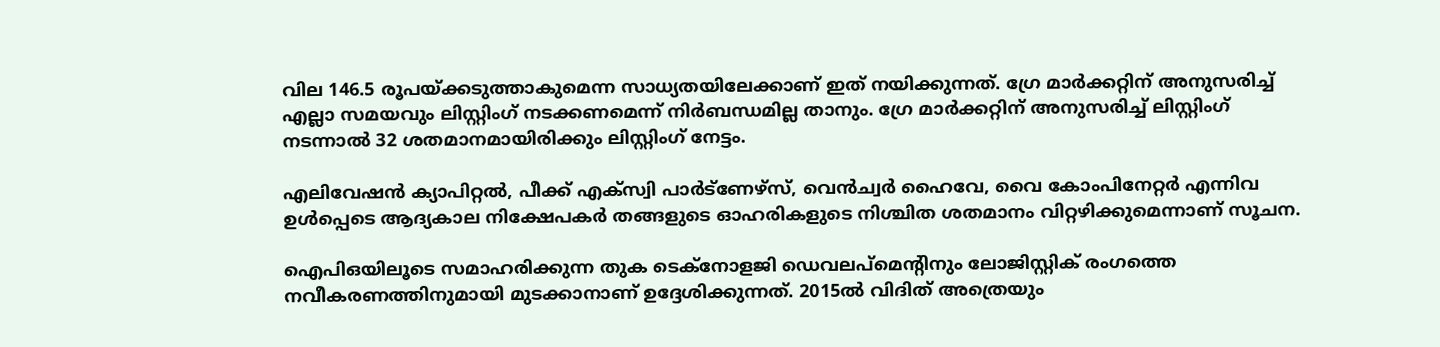വില 146.5 രൂപയ്ക്കടുത്താകുമെന്ന സാധ്യതയിലേക്കാണ് ഇത് നയിക്കുന്നത്. ഗ്രേ മാര്‍ക്കറ്റിന് അനുസരിച്ച് എല്ലാ സമയവും ലിസ്റ്റിംഗ് നടക്കണമെന്ന് നിര്‍ബന്ധമില്ല താനും. ഗ്രേ മാര്‍ക്കറ്റിന് അനുസരിച്ച് ലിസ്റ്റിംഗ് നടന്നാല്‍ 32 ശതമാനമായിരിക്കും ലിസ്റ്റിംഗ് നേട്ടം.

എലിവേഷന്‍ ക്യാപിറ്റല്‍, പീക്ക് എക്സ്വി പാര്‍ട്ണേഴ്സ്, വെന്‍ച്വര്‍ ഹൈവേ, വൈ കോംപിനേറ്റര്‍ എന്നിവ ഉള്‍പ്പെടെ ആദ്യകാല നിക്ഷേപകര്‍ തങ്ങളുടെ ഓഹരികളുടെ നിശ്ചിത ശതമാനം വിറ്റഴിക്കുമെന്നാണ് സൂചന.

ഐപിഒയിലൂടെ സമാഹരിക്കുന്ന തുക ടെക്‌നോളജി ഡെവലപ്‌മെന്റിനും ലോജിസ്റ്റിക് രംഗത്തെ നവീകരണത്തിനുമായി മുടക്കാനാണ് ഉദ്ദേശിക്കുന്നത്. 2015ല്‍ വിദിത് അത്രെയും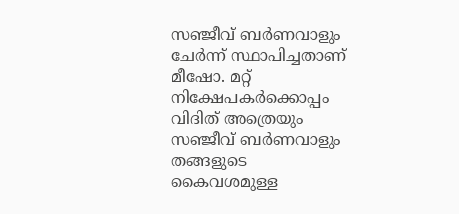സഞ്ജീവ് ബര്‍ണവാളും ചേര്‍ന്ന് സ്ഥാപിച്ചതാണ് മീഷോ. മറ്റ് നിക്ഷേപകര്‍ക്കൊപ്പം വിദിത് അത്രെയും സഞ്ജീവ് ബര്‍ണവാളും തങ്ങളുടെ കൈവശമുള്ള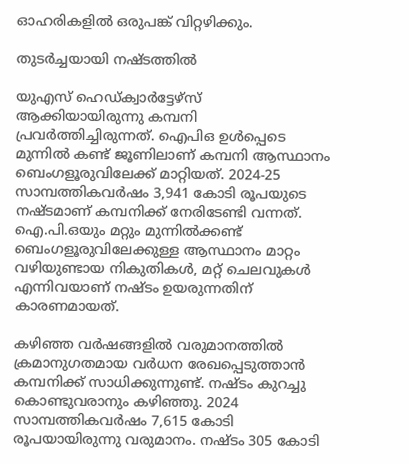ഓഹരികളില്‍ ഒരുപങ്ക് വിറ്റഴിക്കും.

തുടര്‍ച്ചയായി നഷ്ടത്തില്‍

യുഎസ് ഹെഡ്ക്വാര്‍ട്ടേഴ്സ് ആക്കിയായിരുന്നു കമ്പനി പ്രവര്‍ത്തിച്ചിരുന്നത്. ഐപിഒ ഉള്‍പ്പെടെ മുന്നില്‍ കണ്ട് ജൂണിലാണ് കമ്പനി ആസ്ഥാനം ബെംഗളൂരുവിലേക്ക് മാറ്റിയത്. 2024-25 സാമ്പത്തികവര്‍ഷം 3,941 കോടി രൂപയുടെ നഷ്ടമാണ് കമ്പനിക്ക് നേരിടേണ്ടി വന്നത്. ഐ.പി.ഒയും മറ്റും മുന്നില്‍ക്കണ്ട് ബെംഗളൂരുവിലേക്കുള്ള ആസ്ഥാനം മാറ്റം വഴിയുണ്ടായ നികുതികള്‍, മറ്റ് ചെലവുകള്‍ എന്നിവയാണ് നഷ്ടം ഉയരുന്നതിന് കാരണമായത്.

കഴിഞ്ഞ വര്‍ഷങ്ങളില്‍ വരുമാനത്തില്‍ ക്രമാനുഗതമായ വര്‍ധന രേഖപ്പെടുത്താന്‍ കമ്പനിക്ക് സാധിക്കുന്നുണ്ട്. നഷ്ടം കുറച്ചു കൊണ്ടുവരാനും കഴിഞ്ഞു. 2024 സാമ്പത്തികവര്‍ഷം 7,615 കോടി രൂപയായിരുന്നു വരുമാനം. നഷ്ടം 305 കോടി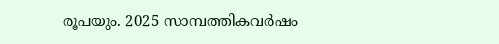രൂപയും. 2025 സാമ്പത്തികവര്‍ഷം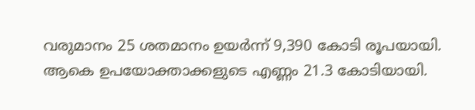വരുമാനം 25 ശതമാനം ഉയര്‍ന്ന് 9,390 കോടി രൂപയായി. ആകെ ഉപയോക്താക്കളുടെ എണ്ണം 21.3 കോടിയായി.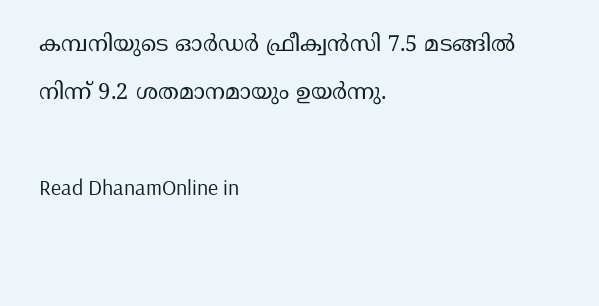കമ്പനിയുടെ ഓര്‍ഡര്‍ ഫ്രീക്വന്‍സി 7.5 മടങ്ങില്‍ നിന്ന് 9.2 ശതമാനമായും ഉയര്‍ന്നു.

Read DhanamOnline in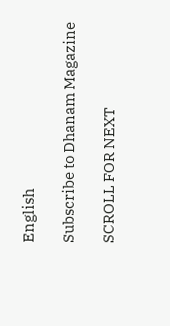English

Subscribe to Dhanam Magazine

SCROLL FOR NEXT